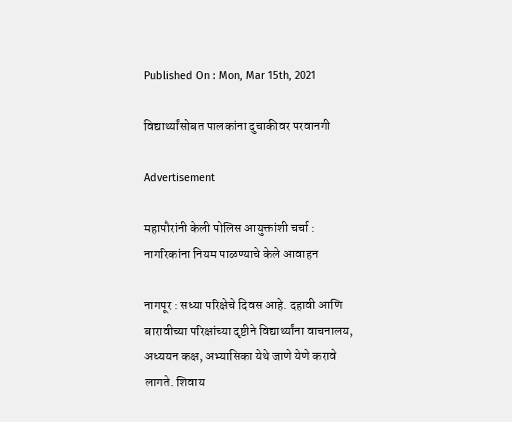Published On : Mon, Mar 15th, 2021

विद्यार्थ्यांसोबत पालकांना दुचाकीवर परवानगी

Advertisement

महापौरांनी केली पोलिस आयुक्तांशी चर्चा : नागरिकांना नियम पाळण्याचे केले आवाहन

नागपूर : सध्या परिक्षेचे दिवस आहे. दहावी आणि बारावीच्या परिक्षांच्या दृष्टीने विद्यार्थ्यांना वाचनालय, अध्ययन कक्ष, अभ्यासिका येथे जाणे येणे करावे लागते. शिवाय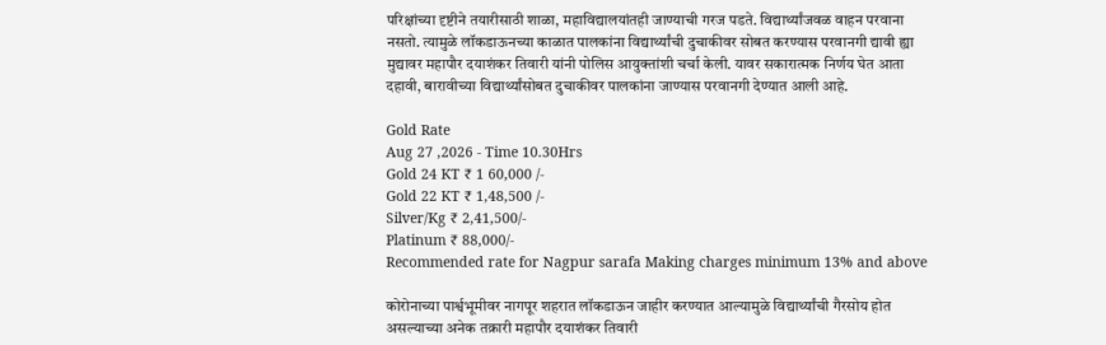परिक्षांच्या दृष्टीने तयारीसाठी शाळा, महाविद्यालयांतही जाण्याची गरज पडते. विद्यार्थ्यांजवळ वाहन परवाना नसतो. त्यामुळे लॉकडाऊनच्या काळात पालकांना विद्यार्थ्यांची दुचाकीवर सोबत करण्यास परवानगी द्यावी ह्या मुद्यावर महापौर दयाशंकर तिवारी यांनी पोलिस आयुक्तांशी चर्चा केली. यावर सकारात्मक निर्णय घेत आता दहावी, बारावीच्या विद्यार्थ्यांसोबत दुचाकीवर पालकांना जाण्यास परवानगी देण्यात आली आहे.

Gold Rate
Aug 27 ,2026 - Time 10.30Hrs
Gold 24 KT ₹ 1 60,000 /-
Gold 22 KT ₹ 1,48,500 /-
Silver/Kg ₹ 2,41,500/-
Platinum ₹ 88,000/-
Recommended rate for Nagpur sarafa Making charges minimum 13% and above

कोरोनाच्या पार्श्वभूमीवर नागपूर शहरात लॉकडाऊन जाहीर करण्यात आल्यामुळे विद्यार्थ्यांची गैरसोय होत असल्याच्या अनेक तक्रारी महापौर दयाशंकर तिवारी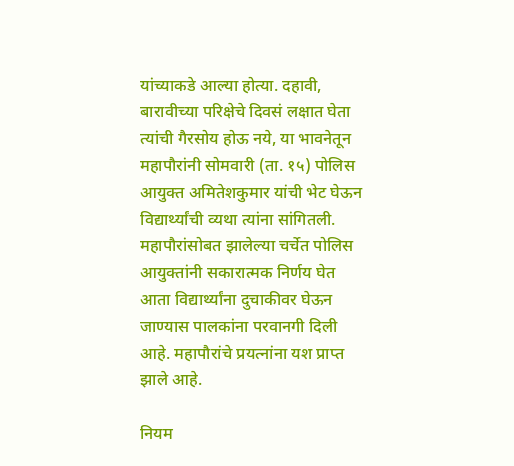यांच्याकडे आल्या होत्या. दहावी, बारावीच्या परिक्षेचे दिवसं लक्षात घेता त्यांची गैरसोय होऊ नये, या भावनेतून महापौरांनी सोमवारी (ता. १५) पोलिस आयुक्त अमितेशकुमार यांची भेट घेऊन विद्यार्थ्यांची व्यथा त्यांना सांगितली. महापौरांसोबत झालेल्या चर्चेत पोलिस आयुक्तांनी सकारात्मक निर्णय घेत आता विद्यार्थ्यांना दुचाकीवर घेऊन जाण्यास पालकांना परवानगी दिली आहे. महापौरांचे प्रयत्नांना यश प्राप्त झाले आहे.

नियम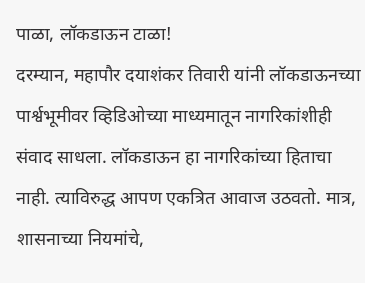पाळा, लॉकडाऊन टाळा!
दरम्यान, महापौर दयाशंकर तिवारी यांनी लॉकडाऊनच्या पार्श्वभूमीवर व्हिडिओच्या माध्यमातून नागरिकांशीही संवाद साधला. लॉकडाऊन हा नागरिकांच्या हिताचा नाही. त्याविरुद्ध आपण एकत्रित आवाज उठवतो. मात्र, शासनाच्या नियमांचे,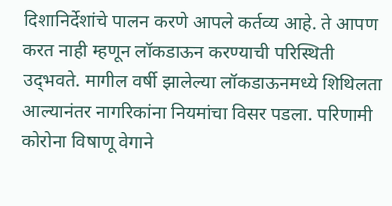दिशानिर्देशांचे पालन करणे आपले कर्तव्य आहे. ते आपण करत नाही म्हणून लॉकडाऊन करण्याची परिस्थिती उद्‌भवते. मागील वर्षी झालेल्या लॉकडाऊनमध्ये शिथिलता आल्यानंतर नागरिकांना नियमांचा विसर पडला. परिणामी कोरोना विषाणू वेगाने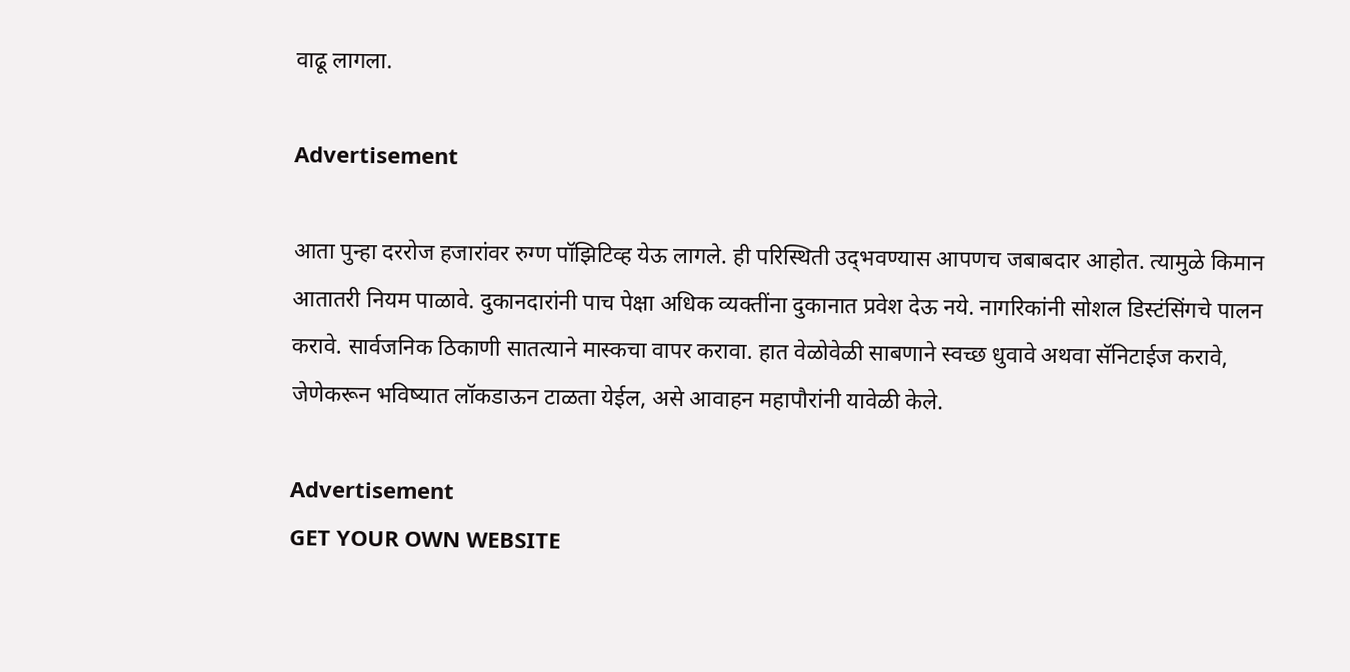वाढू लागला.

Advertisement

आता पुन्हा दररोज हजारांवर रुग्ण पॉझिटिव्ह येऊ लागले. ही परिस्थिती उद्‌भवण्यास आपणच जबाबदार आहोत. त्यामुळे किमान आतातरी नियम पाळावे. दुकानदारांनी पाच पेक्षा अधिक व्यक्तींना दुकानात प्रवेश देऊ नये. नागरिकांनी सोशल डिस्टंसिंगचे पालन करावे. सार्वजनिक ठिकाणी सातत्याने मास्कचा वापर करावा. हात वेळोवेळी साबणाने स्वच्छ धुवावे अथवा सॅनिटाईज करावे, जेणेकरून भविष्यात लॉकडाऊन टाळता येईल, असे आवाहन महापौरांनी यावेळी केले.

Advertisement
GET YOUR OWN WEBSITE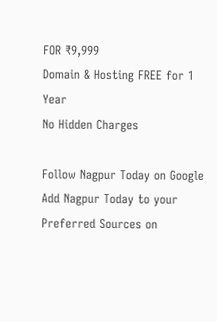FOR ₹9,999
Domain & Hosting FREE for 1 Year
No Hidden Charges

Follow Nagpur Today on Google
Add Nagpur Today to your Preferred Sources on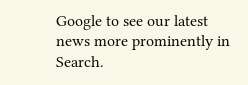Google to see our latest news more prominently in Search.